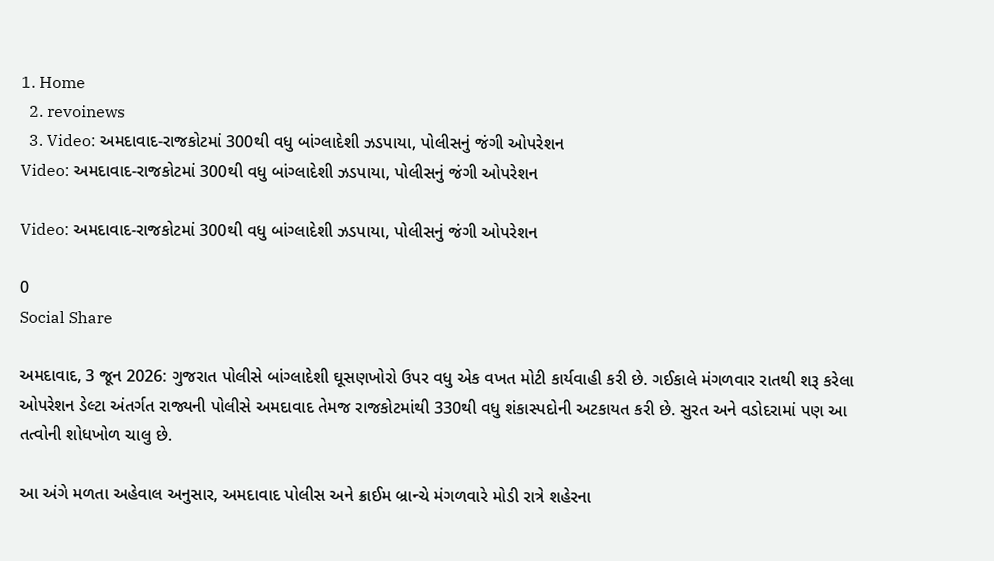1. Home
  2. revoinews
  3. Video: અમદાવાદ-રાજકોટમાં 300થી વધુ બાંગ્લાદેશી ઝડપાયા, પોલીસનું જંગી ઓપરેશન
Video: અમદાવાદ-રાજકોટમાં 300થી વધુ બાંગ્લાદેશી ઝડપાયા, પોલીસનું જંગી ઓપરેશન

Video: અમદાવાદ-રાજકોટમાં 300થી વધુ બાંગ્લાદેશી ઝડપાયા, પોલીસનું જંગી ઓપરેશન

0
Social Share

અમદાવાદ, 3 જૂન 2026: ગુજરાત પોલીસે બાંગ્લાદેશી ઘૂસણખોરો ઉપર વધુ એક વખત મોટી કાર્યવાહી કરી છે. ગઈકાલે મંગળવાર રાતથી શરૂ કરેલા ઓપરેશન ડેલ્ટા અંતર્ગત રાજ્યની પોલીસે અમદાવાદ તેમજ રાજકોટમાંથી 330થી વધુ શંકાસ્પદોની અટકાયત કરી છે. સુરત અને વડોદરામાં પણ આ તત્વોની શોધખોળ ચાલુ છે.

આ અંગે મળતા અહેવાલ અનુસાર, અમદાવાદ પોલીસ અને ક્રાઈમ બ્રાન્ચે મંગળવારે મોડી રાત્રે શહેરના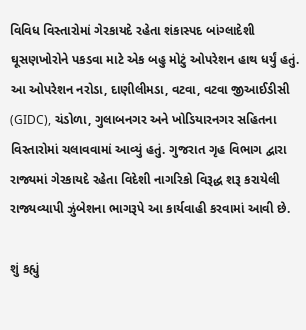વિવિધ વિસ્તારોમાં ગેરકાયદે રહેતા શંકાસ્પદ બાંગ્લાદેશી ઘૂસણખોરોને પકડવા માટે એક બહુ મોટું ઓપરેશન હાથ ધર્યું હતું. આ ઓપરેશન નરોડા, દાણીલીમડા, વટવા, વટવા જીઆઈડીસી (GIDC), ચંડોળા, ગુલાબનગર અને ખોડિયારનગર સહિતના વિસ્તારોમાં ચલાવવામાં આવ્યું હતું. ગુજરાત ગૃહ વિભાગ દ્વારા રાજ્યમાં ગેરકાયદે રહેતા વિદેશી નાગરિકો વિરૂદ્ધ શરૂ કરાયેલી રાજ્યવ્યાપી ઝુંબેશના ભાગરૂપે આ કાર્યવાહી કરવામાં આવી છે.

શું કહ્યું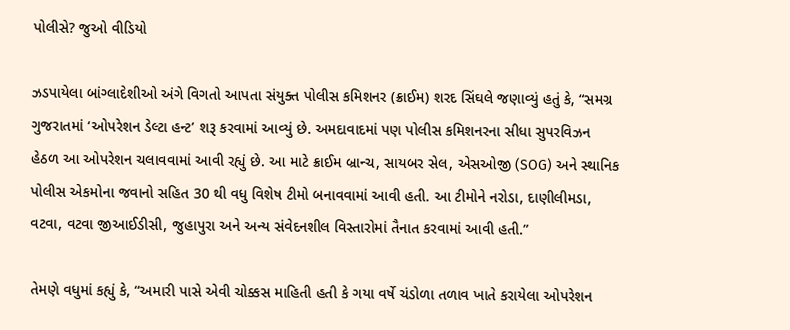પોલીસે? જુઓ વીડિયો

ઝડપાયેલા બાંગ્લાદેશીઓ અંગે વિગતો આપતા સંયુક્ત પોલીસ કમિશનર (ક્રાઈમ) શરદ સિંઘલે જણાવ્યું હતું કે, “સમગ્ર ગુજરાતમાં ‘ઓપરેશન ડેલ્ટા હન્ટ’ શરૂ કરવામાં આવ્યું છે. અમદાવાદમાં પણ પોલીસ કમિશનરના સીધા સુપરવિઝન હેઠળ આ ઓપરેશન ચલાવવામાં આવી રહ્યું છે. આ માટે ક્રાઈમ બ્રાન્ચ, સાયબર સેલ, એસઓજી (SOG) અને સ્થાનિક પોલીસ એકમોના જવાનો સહિત 30 થી વધુ વિશેષ ટીમો બનાવવામાં આવી હતી. આ ટીમોને નરોડા, દાણીલીમડા, વટવા, વટવા જીઆઈડીસી, જુહાપુરા અને અન્ય સંવેદનશીલ વિસ્તારોમાં તૈનાત કરવામાં આવી હતી.”

તેમણે વધુમાં કહ્યું કે, “અમારી પાસે એવી ચોક્કસ માહિતી હતી કે ગયા વર્ષે ચંડોળા તળાવ ખાતે કરાયેલા ઓપરેશન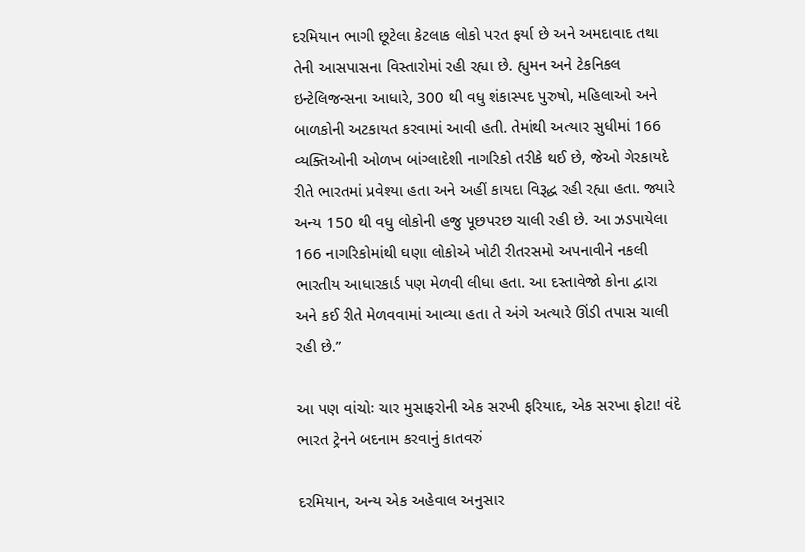દરમિયાન ભાગી છૂટેલા કેટલાક લોકો પરત ફર્યા છે અને અમદાવાદ તથા તેની આસપાસના વિસ્તારોમાં રહી રહ્યા છે. હ્યુમન અને ટેકનિકલ ઇન્ટેલિજન્સના આધારે, 300 થી વધુ શંકાસ્પદ પુરુષો, મહિલાઓ અને બાળકોની અટકાયત કરવામાં આવી હતી. તેમાંથી અત્યાર સુધીમાં 166 વ્યક્તિઓની ઓળખ બાંગ્લાદેશી નાગરિકો તરીકે થઈ છે, જેઓ ગેરકાયદે રીતે ભારતમાં પ્રવેશ્યા હતા અને અહીં કાયદા વિરૂદ્ધ રહી રહ્યા હતા. જ્યારે અન્ય 150 થી વધુ લોકોની હજુ પૂછપરછ ચાલી રહી છે. આ ઝડપાયેલા 166 નાગરિકોમાંથી ઘણા લોકોએ ખોટી રીતરસમો અપનાવીને નકલી ભારતીય આધારકાર્ડ પણ મેળવી લીધા હતા. આ દસ્તાવેજો કોના દ્વારા અને કઈ રીતે મેળવવામાં આવ્યા હતા તે અંગે અત્યારે ઊંડી તપાસ ચાલી રહી છે.”

આ પણ વાંચોઃ ચાર મુસાફરોની એક સરખી ફરિયાદ, એક સરખા ફોટા! વંદે ભારત ટ્રેનને બદનામ કરવાનું કાતવરું

દરમિયાન, અન્ય એક અહેવાલ અનુસાર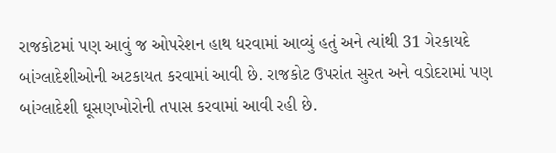રાજકોટમાં પણ આવું જ ઓપરેશન હાથ ધરવામાં આવ્યું હતું અને ત્યાંથી 31 ગેરકાયદે બાંગ્લાદેશીઓની અટકાયત કરવામાં આવી છે. રાજકોટ ઉપરાંત સુરત અને વડોદરામાં પણ બાંગ્લાદેશી ઘૂસણખોરોની તપાસ કરવામાં આવી રહી છે.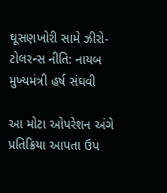ઘૂસણખોરી સામે ઝીરો-ટોલરન્સ નીતિ: નાયબ મુખ્યમંત્રી હર્ષ સંઘવી

આ મોટા ઓપરેશન અંગે પ્રતિક્રિયા આપતા ઉપ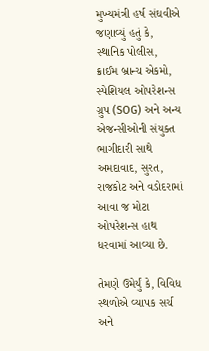મુખ્યમંત્રી હર્ષ સંઘવીએ જણાવ્યું હતું કે, સ્થાનિક પોલીસ, ક્રાઈમ બ્રાન્ચ એકમો, સ્પેશિયલ ઓપરેશન્સ ગ્રુપ (SOG) અને અન્ય એજન્સીઓની સંયુક્ત ભાગીદારી સાથે અમદાવાદ, સુરત, રાજકોટ અને વડોદરામાં આવા જ મોટા ઓપરેશન્સ હાથ ધરવામાં આવ્યા છે.

તેમણે ઉમેર્યું કે, વિવિધ સ્થળોએ વ્યાપક સર્ચ અને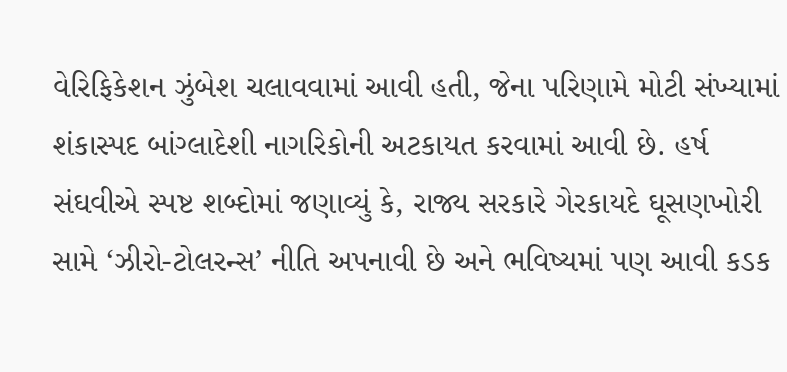વેરિફિકેશન ઝુંબેશ ચલાવવામાં આવી હતી, જેના પરિણામે મોટી સંખ્યામાં શંકાસ્પદ બાંગ્લાદેશી નાગરિકોની અટકાયત કરવામાં આવી છે. હર્ષ સંઘવીએ સ્પષ્ટ શબ્દોમાં જણાવ્યું કે, રાજ્ય સરકારે ગેરકાયદે ઘૂસણખોરી સામે ‘ઝીરો-ટોલરન્સ’ નીતિ અપનાવી છે અને ભવિષ્યમાં પણ આવી કડક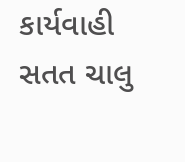કાર્યવાહી સતત ચાલુ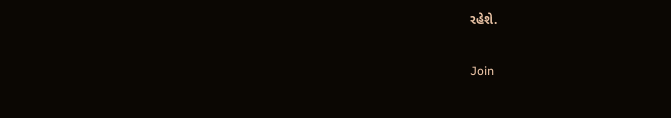રહેશે.

Join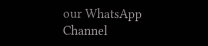our WhatsApp Channel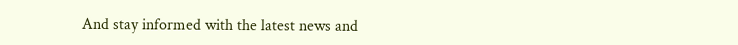And stay informed with the latest news and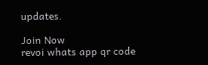updates.

Join Now
revoi whats app qr code